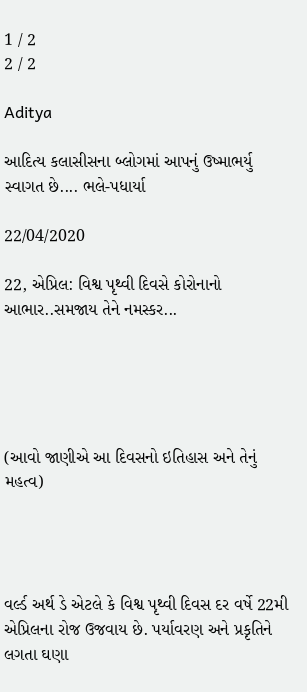1 / 2
2 / 2

Aditya

આદિત્ય કલાસીસના બ્લોગમાં આપનું ઉષ્માભર્યુ સ્વાગત છે.... ભલે-પધાર્યા

22/04/2020

22, એપ્રિલ: વિશ્વ પૃથ્વી દિવસે કોરોનાનો આભાર..સમજાય તેને નમસ્કર...





(આવો જાણીએ આ દિવસનો ઇતિહાસ અને તેનું મહત્વ)




વર્લ્ડ અર્થ ડે એટલે કે વિશ્વ પૃથ્વી દિવસ દર વર્ષે 22મી એપ્રિલના રોજ ઉજવાય છે. પર્યાવરણ અને પ્રકૃતિને લગતા ઘણા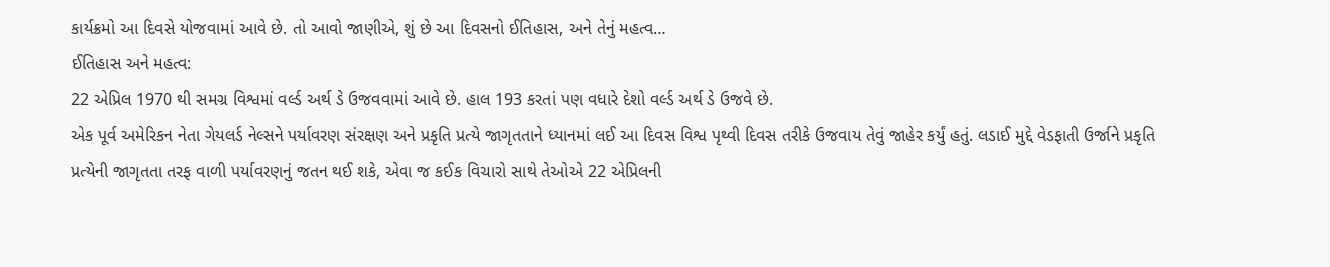કાર્યક્રમો આ દિવસે યોજવામાં આવે છે. તો આવો જાણીએ, શું છે આ દિવસનો ઈતિહાસ, અને તેનું મહત્વ…
ઈતિહાસ અને મહત્વ:
22 એપ્રિલ 1970 થી સમગ્ર વિશ્વમાં વર્લ્ડ અર્થ ડે ઉજવવામાં આવે છે. હાલ 193 કરતાં પણ વધારે દેશો વર્લ્ડ અર્થ ડે ઉજવે છે.
એક પૂર્વ અમેરિકન નેતા ગેયલર્ડ નેલ્સને પર્યાવરણ સંરક્ષણ અને પ્રકૃતિ પ્રત્યે જાગૃતતાને ધ્યાનમાં લઈ આ દિવસ વિશ્વ પૃથ્વી દિવસ તરીકે ઉજવાય તેવું જાહેર કર્યું હતું. લડાઈ મુદ્દે વેડફાતી ઉર્જાને પ્રકૃતિ પ્રત્યેની જાગૃતતા તરફ વાળી પર્યાવરણનું જતન થઈ શકે, એવા જ કઈક વિચારો સાથે તેઓએ 22 એપ્રિલની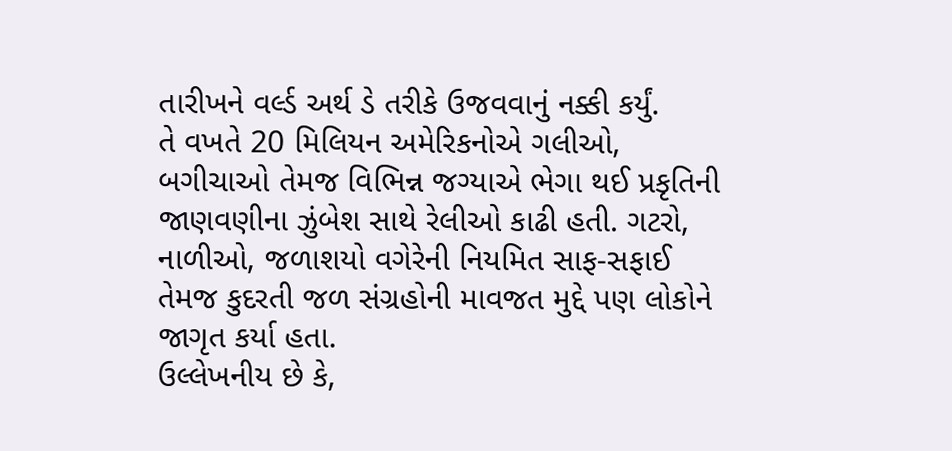તારીખને વર્લ્ડ અર્થ ડે તરીકે ઉજવવાનું નક્કી કર્યું.
તે વખતે 20 મિલિયન અમેરિકનોએ ગલીઓ, બગીચાઓ તેમજ વિભિન્ન જગ્યાએ ભેગા થઈ પ્રકૃતિની જાણવણીના ઝુંબેશ સાથે રેલીઓ કાઢી હતી. ગટરો, નાળીઓ, જળાશયો વગેરેની નિયમિત સાફ-સફાઈ તેમજ કુદરતી જળ સંગ્રહોની માવજત મુદ્દે પણ લોકોને જાગૃત કર્યા હતા.
ઉલ્લેખનીય છે કે,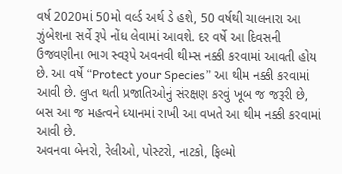વર્ષ 2020માં 50મો વર્લ્ડ અર્થ ડે હશે, 50 વર્ષથી ચાલનારા આ ઝુંબેશના સર્વે રૂપે નોંધ લેવામાં આવશે. દર વર્ષે આ દિવસની ઉજવણીના ભાગ સ્વરૂપે અવનવી થીમ્સ નક્કી કરવામાં આવતી હોય છે. આ વર્ષે “Protect your Species” આ થીમ નક્કી કરવામાં આવી છે. લુપ્ત થતી પ્રજાતિઓનું સંરક્ષણ કરવું ખૂબ જ જરૂરી છે, બસ આ જ મહત્વને ધ્યાનમાં રાખી આ વખતે આ થીમ નક્કી કરવામાં આવી છે.
અવનવા બેનરો, રેલીઓ, પોસ્ટરો, નાટકો, ફિલ્મો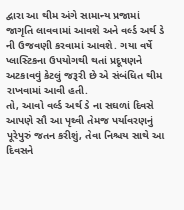દ્વારા આ થીમ અંગે સામાન્ય પ્રજામાં જાગૃતિ લાવવામાં આવશે અને વર્લ્ડ અર્થ ડે ની ઉજવણી કરવામાં આવશે. ગયા વર્ષે પ્લાસ્ટિકના ઉપયોગથી થતાં પ્રદૂષણને અટકાવવું કેટલું જરૂરી છે એ સંબંધિત થીમ રાખવામાં આવી હતી.
તો, આવો વર્લ્ડ અર્થ ડે ના સઘળાં દિવસે આપણે સૌ આ પૃથ્વી તેમજ પર્યાવરણનું પૂરેપુરું જતન કરીશું, તેવા નિશ્ચય સાથે આ દિવસને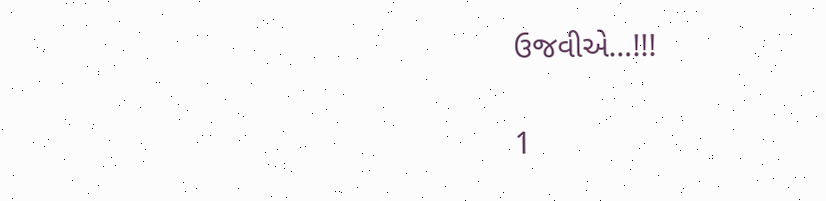ઉજવીએ…!!!

1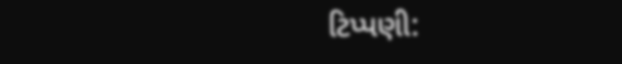ટિપ્પણી: